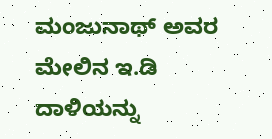ಮಂಜುನಾಥ್ ಅವರ ಮೇಲಿನ ಇ.ಡಿ ದಾಳಿಯನ್ನು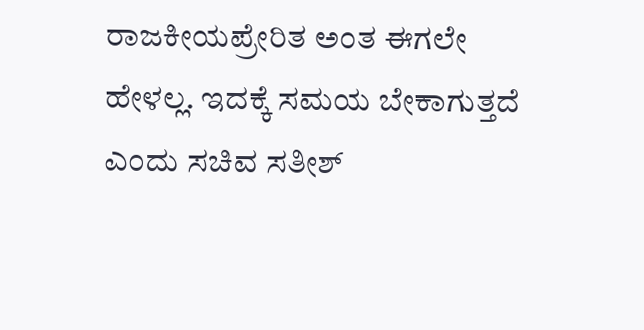ರಾಜಕೀಯಪ್ರೇರಿತ ಅಂತ ಈಗಲೇ ಹೇಳಲ್ಲ. ಇದಕ್ಕೆ ಸಮಯ ಬೇಕಾಗುತ್ತದೆ ಎಂದು ಸಚಿವ ಸತೀಶ್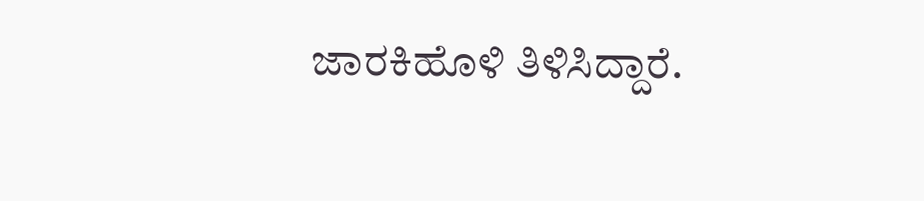ಜಾರಕಿಹೊಳಿ ತಿಳಿಸಿದ್ದಾರೆ.